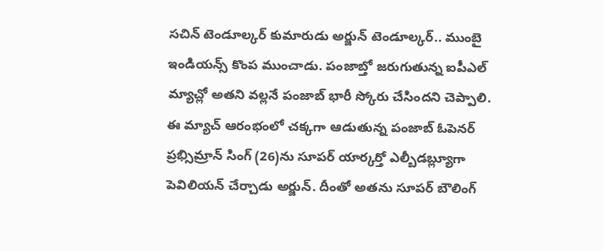సచిన్ టెండూల్కర్ కుమారుడు అర్జున్ టెండూల్కర్.. ముంబై ఇండియన్స్ కొంప ముంచాడు. పంజాబ్తో జరుగుతున్న ఐపీఎల్ మ్యాచ్లో అతని వల్లనే పంజాబ్ భారీ స్కోరు చేసిందని చెప్పాలి. ఈ మ్యాచ్ ఆరంభంలో చక్కగా ఆడుతున్న పంజాబ్ ఓపెనర్ ప్రభ్సిమ్రాన్ సింగ్ (26)ను సూపర్ యార్కర్తో ఎల్బీడబ్ల్యూగా పెవిలియన్ చేర్చాడు అర్జున్. దీంతో అతను సూపర్ బౌలింగ్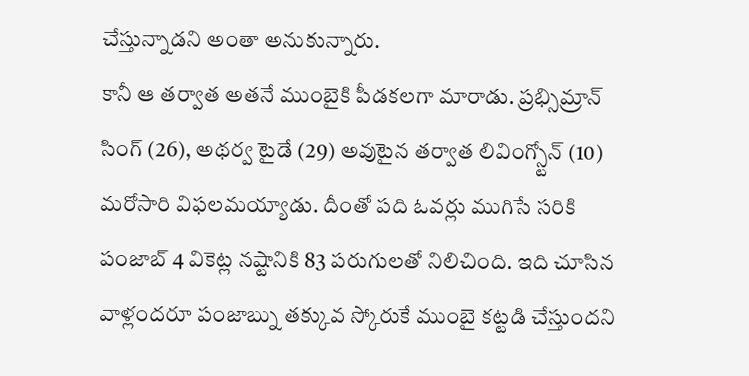చేస్తున్నాడని అంతా అనుకున్నారు.
కానీ ఆ తర్వాత అతనే ముంబైకి పీడకలగా మారాడు. ప్రభ్సిమ్రాన్ సింగ్ (26), అథర్వ టైడే (29) అవుటైన తర్వాత లివింగ్స్టోన్ (10) మరోసారి విఫలమయ్యాడు. దీంతో పది ఓవర్లు ముగిసే సరికి పంజాబ్ 4 వికెట్ల నష్టానికి 83 పరుగులతో నిలిచింది. ఇది చూసిన వాళ్లందరూ పంజాబ్ను తక్కువ స్కోరుకే ముంబై కట్టడి చేస్తుందని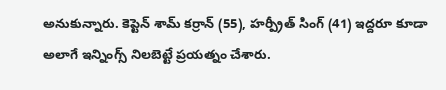అనుకున్నారు. కెప్టెన్ శామ్ కర్రాన్ (55), హర్ప్రీత్ సింగ్ (41) ఇద్దరూ కూడా అలాగే ఇన్నింగ్స్ నిలబెట్టే ప్రయత్నం చేశారు.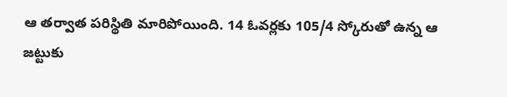ఆ తర్వాత పరిస్థితి మారిపోయింది. 14 ఓవర్లకు 105/4 స్కోరుతో ఉన్న ఆ జట్టుకు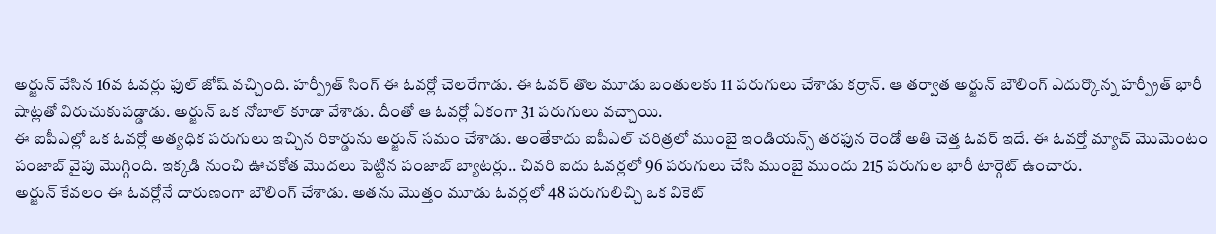అర్జున్ వేసిన 16వ ఓవర్లు ఫుల్ జోష్ వచ్చింది. హర్ప్రీత్ సింగ్ ఈ ఓవర్లో చెలరేగాడు. ఈ ఓవర్ తొల మూడు బంతులకు 11 పరుగులు చేశాడు కర్రాన్. ఆ తర్వాత అర్జున్ బౌలింగ్ ఎదుర్కొన్న హర్ప్రీత్ భారీ షాట్లతో విరుచుకుపడ్డాడు. అర్జున్ ఒక నోబాల్ కూడా వేశాడు. దీంతో ఆ ఓవర్లో ఏకంగా 31 పరుగులు వచ్చాయి.
ఈ ఐపీఎల్లో ఒక ఓవర్లో అత్యధిక పరుగులు ఇచ్చిన రికార్డును అర్జున్ సమం చేశాడు. అంతేకాదు ఐపీఎల్ చరిత్రలో ముంబై ఇండియన్స్ తరఫున రెండో అతి చెత్త ఓవర్ ఇదే. ఈ ఓవర్తో మ్యాచ్ మొమెంటం పంజాబ్ వైపు మొగ్గింది. ఇక్కడి నుంచి ఊచకోత మొదలు పెట్టిన పంజాబ్ బ్యాటర్లు.. చివరి ఐదు ఓవర్లలో 96 పరుగులు చేసి ముంబై ముందు 215 పరుగుల భారీ టార్గెట్ ఉంచారు.
అర్జున్ కేవలం ఈ ఓవర్లోనే దారుణంగా బౌలింగ్ చేశాడు. అతను మొత్తం మూడు ఓవర్లలో 48 పరుగులిచ్చి ఒక వికెట్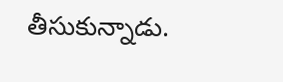తీసుకున్నాడు.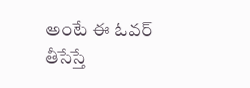అంటే ఈ ఓవర్ తీసేస్తే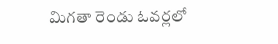మిగతా రెండు ఓవర్లలో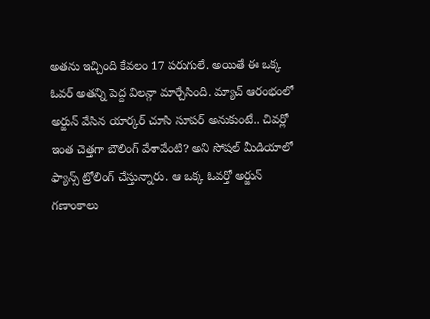అతను ఇచ్చింది కేవలం 17 పరుగులే. అయితే ఈ ఒక్క ఓవర్ అతన్ని పెద్ద విలన్గా మార్చేసింది. మ్యాచ్ ఆరంభంలో అర్జున్ వేసిన యార్కర్ చూసి సూపర్ అనుకుంటే.. చివర్లో ఇంత చెత్తగా బౌలింగ్ వేశావేంటి? అని సోషల్ మీడియాలో ఫ్యాన్స్ ట్రోలింగ్ చేస్తున్నారు. ఆ ఒక్క ఓవర్తో అర్జున్ గణాంకాలు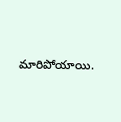మారిపోయాయి.